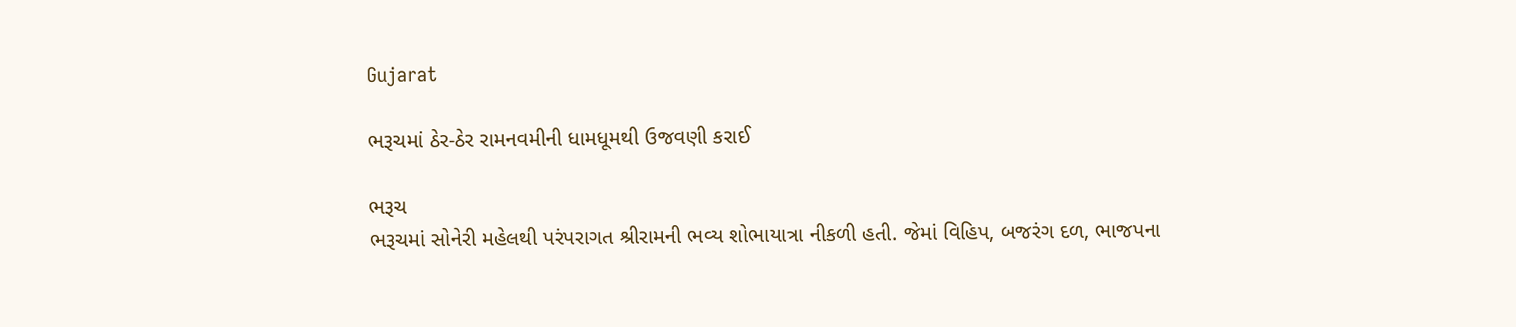Gujarat

ભરૂચમાં ઠેર-ઠેર રામનવમીની ધામધૂમથી ઉજવણી કરાઈ

ભરૂચ
ભરૂચમાં સોનેરી મહેલથી પરંપરાગત શ્રીરામની ભવ્ય શોભાયાત્રા નીકળી હતી. જેમાં વિહિપ, બજરંગ દળ, ભાજપના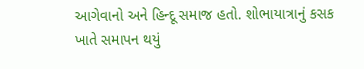આગેવાનો અને હિન્દૂ સમાજ હતો. શોભાયાત્રાનું કસક ખાતે સમાપન થયું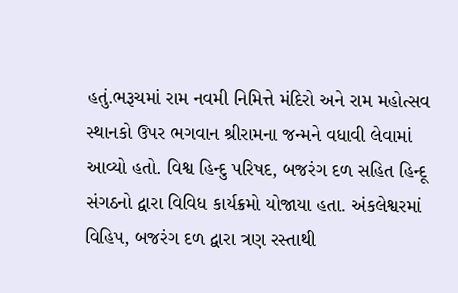હતું.ભરૂચમાં રામ નવમી નિમિત્તે મંદિરો અને રામ મહોત્સવ સ્થાનકો ઉપર ભગવાન શ્રીરામના જન્મને વધાવી લેવામાં આવ્યો હતો. વિશ્વ હિન્દુ પરિષદ, બજરંગ દળ સહિત હિન્દૂ સંગઠનો દ્વારા વિવિધ કાર્યક્રમો યોજાયા હતા. અંકલેશ્વરમાં વિહિપ, બજરંગ દળ દ્વારા ત્રણ રસ્તાથી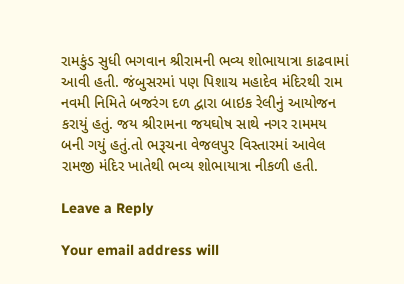રામકુંડ સુધી ભગવાન શ્રીરામની ભવ્ય શોભાયાત્રા કાઢવામાં આવી હતી. જંબુસરમાં પણ પિશાચ મહાદેવ મંદિરથી રામ નવમી નિમિતે બજરંગ દળ દ્વારા બાઇક રેલીનું આયોજન કરાયું હતું. જય શ્રીરામના જયઘોષ સાથે નગર રામમય બની ગયું હતું.તો ભરૂચના વેજલપુર વિસ્તારમાં આવેલ રામજી મંદિર ખાતેથી ભવ્ય શોભાયાત્રા નીકળી હતી.

Leave a Reply

Your email address will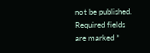not be published. Required fields are marked *